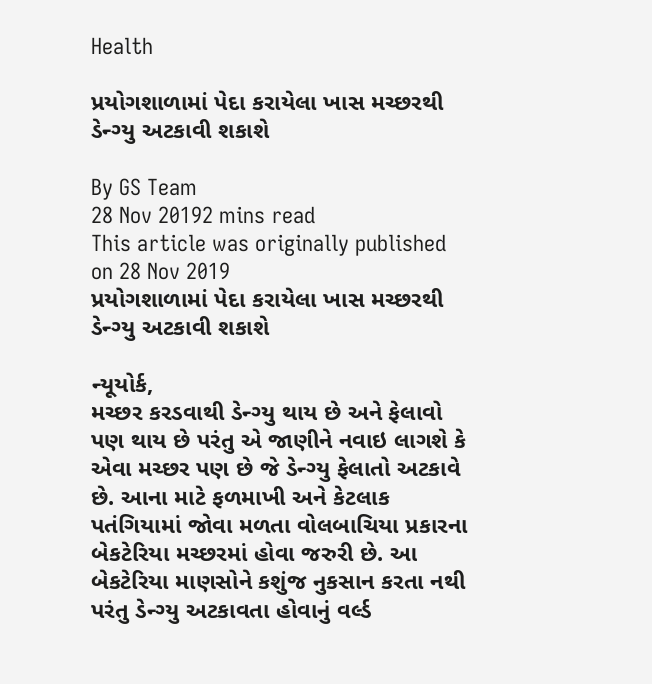Health

પ્રયોગશાળામાં પેદા કરાયેલા ખાસ મચ્છરથી ડેન્ગ્યુ અટકાવી શકાશે

By GS Team
28 Nov 20192 mins read
This article was originally published on 28 Nov 2019
પ્રયોગશાળામાં પેદા કરાયેલા ખાસ મચ્છરથી ડેન્ગ્યુ અટકાવી શકાશે

ન્યૂયોર્ક,
મચ્છર કરડવાથી ડેન્ગ્યુ થાય છે અને ફેલાવો પણ થાય છે પરંતુ એ જાણીને નવાઇ લાગશે કે એવા મચ્છર પણ છે જે ડેન્ગ્યુ ફેલાતો અટકાવે છે. આના માટે ફળમાખી અને કેટલાક પતંગિયામાં જોવા મળતા વોલબાચિયા પ્રકારના બેકટેરિયા મચ્છરમાં હોવા જરુરી છે. આ બેકટેરિયા માણસોને કશુંજ નુકસાન કરતા નથી પરંતુ ડેન્ગ્યુ અટકાવતા હોવાનું વર્લ્ડ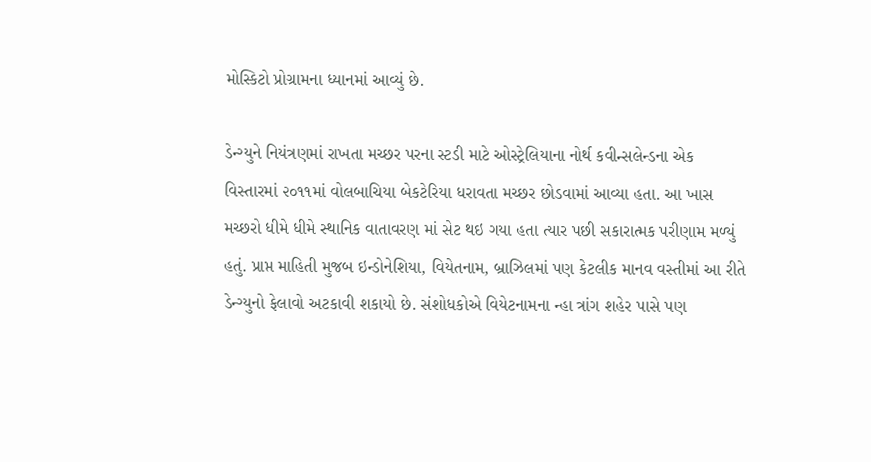મોસ્કિટો પ્રોગ્રામના ધ્યાનમાં આવ્યું છે.

ડેન્ગ્યુને નિયંત્રણમાં રાખતા મચ્છર પરના સ્ટડી માટે ઓસ્ટ્રેલિયાના નોર્થ કવીન્સલેન્ડના એક વિસ્તારમાં ૨૦૧૧માં વોલબાચિયા બેકટેરિયા ધરાવતા મચ્છર છોડવામાં આવ્યા હતા. આ ખાસ મચ્છરો ધીમે ધીમે સ્થાનિક વાતાવરણ માં સેટ થઇ ગયા હતા ત્યાર પછી સકારાત્મક પરીણામ મળ્યું હતું. પ્રાપ્ત માહિતી મુજબ ઇન્ડોનેશિયા, વિયેતનામ, બ્રાઝિલમાં પણ કેટલીક માનવ વસ્તીમાં આ રીતે ડેન્ગ્યુનો ફેલાવો અટકાવી શકાયો છે. સંશોધકોએ વિયેટનામના ન્હા ત્રાંગ શહેર પાસે પણ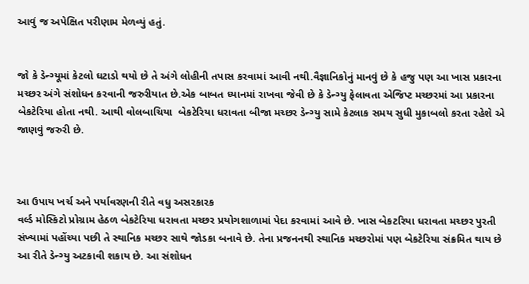આવું જ અપેક્ષિત પરીણામ મેળવ્યું હતું.


જો કે ડેન્ગ્યૂમાં કેટલો ઘટાડો થયો છે તે અંગે લોહીની તપાસ કરવામાં આવી નથી.વૈજ્ઞાનિકોનું માનવું છે કે હજુ પણ આ ખાસ પ્રકારના મચ્છર અંગે સંશોધન કરવાની જરુરીયાત છે.એક બાબત ધ્યાનમાં રાખવા જેવી છે કે ડેન્ગ્યુ ફેલાવતા એજિપ્ટ મચ્છરમાં આ પ્રકારના બેકટેરિયા હોતા નથી. આથી વોલબાચિયા  બેકટેરિયા ધરાવતા બીજા મચ્છર ડેન્ગ્યુ સામે કેટલાક સમય સુધી મુકાબલો કરતા રહેશે એ જાણવું જરુરી છે.



આ ઉપાય ખર્ચ અને પર્યાવરણની રીતે વધુ અસરકારક
વર્લ્ડ મોસ્કિટો પ્રોગ્રામ હેઠળ બેકટેરિયા ધરાવતા મચ્છર પ્રયોગશાળામાં પેદા કરવામાં આવે છે. ખાસ બેકટરિયા ધરાવતા મચ્છર પુરતી સંખ્યામાં પહોંચ્યા પછી તે સ્થાનિક મચ્છર સાથે જોડકા બનાવે છે. તેના પ્રજનનથી સ્થાનિક મચ્છરોમાં પણ બેકટેરિયા સંક્રમિત થાય છે આ રીતે ડેન્ગ્યુ અટકાવી શકાય છે. આ સંશોધન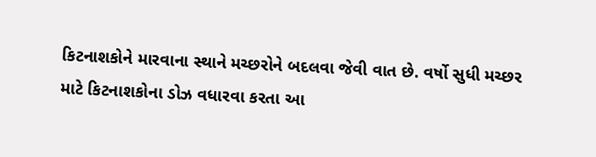કિટનાશકોને મારવાના સ્થાને મચ્છરોને બદલવા જેવી વાત છે. વર્ષો સુધી મચ્છર માટે કિટનાશકોના ડોઝ વધારવા કરતા આ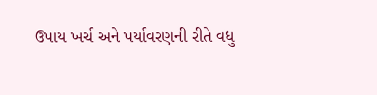ઉપાય ખર્ચ અને પર્યાવરણની રીતે વધુ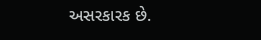અસરકારક છે.